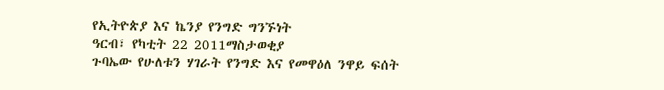የኢትዮጵያ እና ኬንያ የንግድ ግንኙነት
ዓርብ፣ የካቲት 22 2011ማስታወቂያ
ጉባኤው የሁለቱን ሃገራት የንግድ እና የመዋዕለ ንዋይ ፍሰት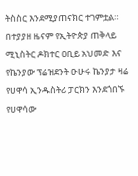ትስስር እንደሚያጠናክር ተገምቷል። በተያያዘ ዜናም የኢትዮጵያ ጠቅላይ ሚኒስትር ዶክተር ዐቢይ አህመድ እና የኬንያው ፕሬዝደንት ዑሁሩ ኬንያታ ዛሬ የሀዋሳ ኢንዱስትሪ ፓርክን እንደጎበኙ የሀዋሳው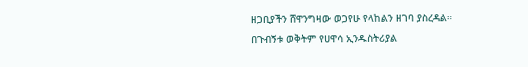ዘጋቢያችን ሸዋንግዛው ወጋየሁ የላከልን ዘገባ ያስረዳል።
በጉብኝቱ ወቅትም የሀዋሳ ኢንዱስትሪያል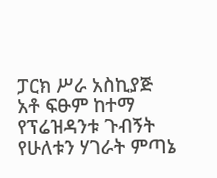ፓርክ ሥራ አስኪያጅ አቶ ፍፁም ከተማ የፕሬዝዳንቱ ጉብኝት የሁለቱን ሃገራት ምጣኔ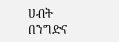ሀብት በንግድና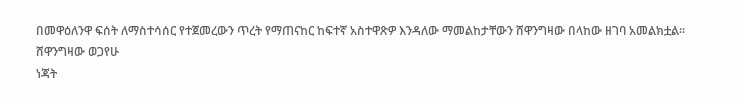በመዋዕለንዋ ፍሰት ለማስተሳሰር የተጀመረውን ጥረት የማጠናከር ከፍተኛ አስተዋጽዎ እንዳለው ማመልከታቸውን ሸዋንግዛው በላከው ዘገባ አመልክቷል።
ሸዋንግዛው ወጋየሁ
ነጃት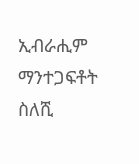ኢብራሒም
ማንተጋፍቶት ስለሺ